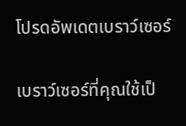โปรดอัพเดตเบราว์เซอร์

เบราว์เซอร์ที่คุณใช้เป็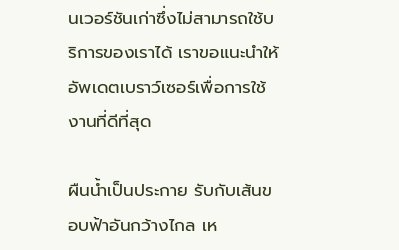นเวอร์ชันเก่าซึ่งไม่สามารถใช้บริการของเราได้ เราขอแนะนำให้อัพเดตเบราว์เซอร์เพื่อการใช้งานที่ดีที่สุด

ผืนน้ำเป็นประกาย รับกับเส้นขอบฟ้าอันกว้างไกล เห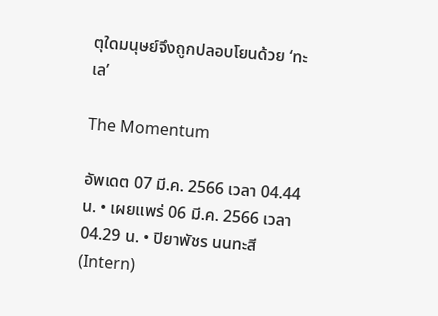ตุใดมนุษย์จึงถูกปลอบโยนด้วย ‘ทะเล’

The Momentum

อัพเดต 07 มี.ค. 2566 เวลา 04.44 น. • เผยแพร่ 06 มี.ค. 2566 เวลา 04.29 น. • ปิยาพัชร นนทะสี (Intern)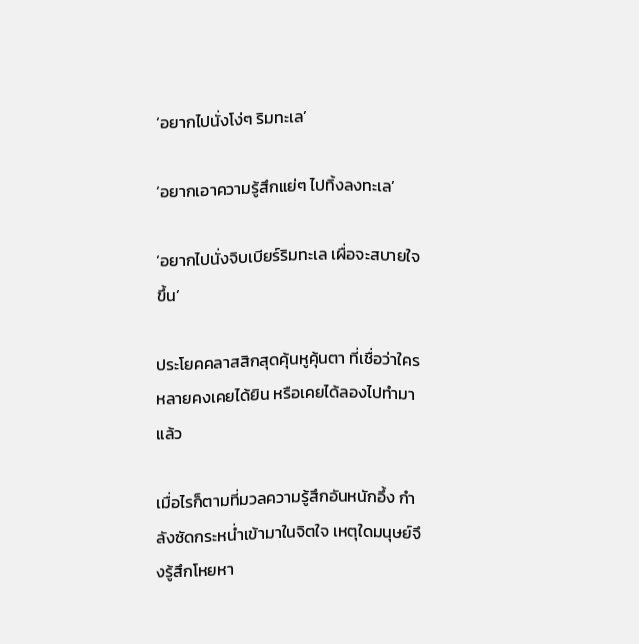‘อยากไปนั่งโง่ๆ ริมทะเล’

‘อยากเอาความรู้สึกแย่ๆ ไปทิ้งลงทะเล’

‘อยากไปนั่งจิบเบียร์ริมทะเล เผื่อจะสบายใจขึ้น’

ประโยคคลาสสิกสุดคุ้นหูคุ้นตา ที่เชื่อว่าใครหลายคงเคยได้ยิน หรือเคยได้ลองไปทำมาแล้ว

เมื่อไรก็ตามที่มวลความรู้สึกอันหนักอึ้ง กำลังซัดกระหน่ำเข้ามาในจิตใจ เหตุใดมนุษย์จึงรู้สึกโหยหา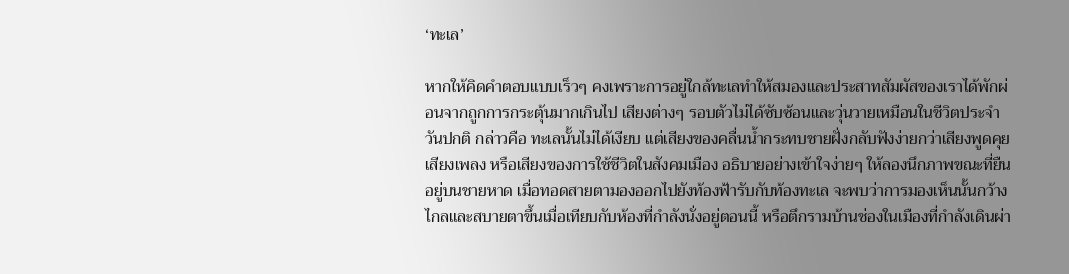‘ทะเล’

หากให้คิดคำตอบแบบเร็วๆ คงเพราะการอยู่ใกล้ทะเลทำให้สมองและประสาทสัมผัสของเราได้พักผ่อนจากถูกการกระตุ้นมากเกินไป เสียงต่างๆ รอบตัวไม่ได้ซับซ้อนและวุ่นวายเหมือนในชีวิตประจำวันปกติ กล่าวคือ ทะเลนั้นไม่ได้เงียบ แต่เสียงของคลื่นน้ำกระทบชายฝั่งกลับฟังง่ายกว่าเสียงพูดคุย เสียงเพลง หรือเสียงของการใช้ชีวิตในสังคมเมือง อธิบายอย่างเข้าใจง่ายๆ ให้ลองนึกภาพขณะที่ยืนอยู่บนชายหาด เมื่อทอดสายตามองออกไปยังท้องฟ้ารับกับท้องทะเล จะพบว่าการมองเห็นนั้นกว้างไกลและสบายตาขึ้นเมื่อเทียบกับห้องที่กำลังนั่งอยู่ตอนนี้ หรือตึกรามบ้านช่องในเมืองที่กำลังเดินผ่า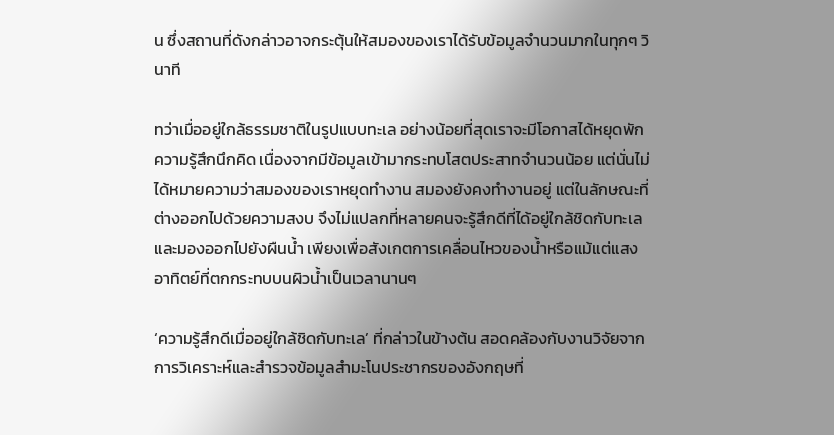น ซึ่งสถานที่ดังกล่าวอาจกระตุ้นให้สมองของเราได้รับข้อมูลจำนวนมากในทุกๆ วินาที

ทว่าเมื่ออยู่ใกล้ธรรมชาติในรูปแบบทะเล อย่างน้อยที่สุดเราจะมีโอกาสได้หยุดพักความรู้สึกนึกคิด เนื่องจากมีข้อมูลเข้ามากระทบโสตประสาทจำนวนน้อย แต่นั่นไม่ได้หมายความว่าสมองของเราหยุดทำงาน สมองยังคงทำงานอยู่ แต่ในลักษณะที่ต่างออกไปด้วยความสงบ จึงไม่แปลกที่หลายคนจะรู้สึกดีที่ได้อยู่ใกล้ชิดกับทะเลและมองออกไปยังผืนน้ำ เพียงเพื่อสังเกตการเคลื่อนไหวของน้ำหรือแม้แต่แสงอาทิตย์ที่ตกกระทบบนผิวน้ำเป็นเวลานานๆ

‘ความรู้สึกดีเมื่ออยู่ใกล้ชิดกับทะเล’ ที่กล่าวในข้างต้น สอดคล้องกับงานวิจัยจากการวิเคราะห์และสำรวจข้อมูลสำมะโนประชากรของอังกฤษที่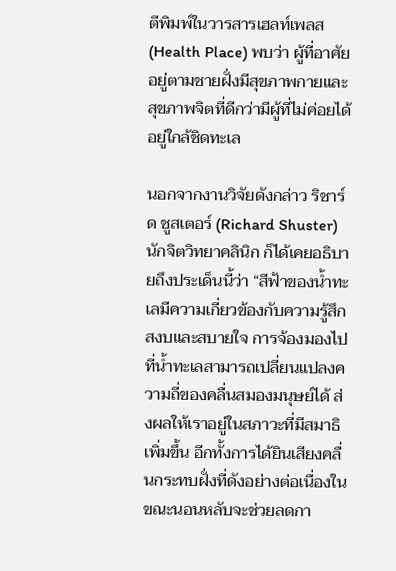ตีพิมพ์ในวารสารเฮลท์เพลส (Health Place) พบว่า ผู้ที่อาศัยอยู่ตามชายฝั่งมีสุขภาพกายและสุขภาพจิตที่ดีกว่ามีผู้ที่ไม่ค่อยได้อยู่ใกล้ชิดทะเล

นอกจากงานวิจัยดังกล่าว ริชาร์ด ชูสเตอร์ (Richard Shuster) นักจิตวิทยาคลินิก ก็ได้เคยอธิบายถึงประเด็นนี้ว่า “สีฟ้าของน้ำทะเลมีความเกี่ยวข้องกับความรู้สึกสงบและสบายใจ การจ้องมองไปที่น้ำทะเลสามารถเปลี่ยนแปลงความถี่ของคลื่นสมองมนุษย์ได้ ส่งผลให้เราอยู่ในสภาวะที่มีสมาธิเพิ่มขึ้น อีกทั้งการได้ยินเสียงคลื่นกระทบฝั่งที่ดังอย่างต่อเนื่องในขณะนอนหลับจะช่วยลดกา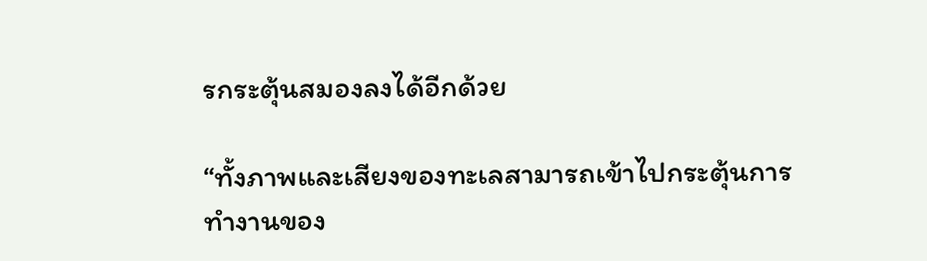รกระตุ้นสมองลงได้อีกด้วย

“ทั้งภาพและเสียงของทะเลสามารถเข้าไปกระตุ้นการทำงานของ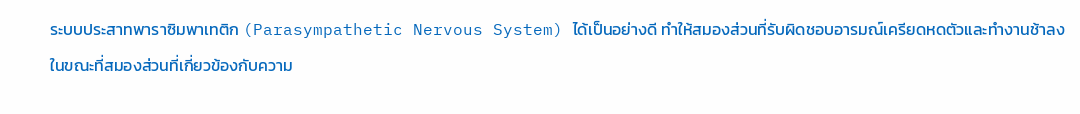ระบบประสาทพาราซิมพาเทติก (Parasympathetic Nervous System) ได้เป็นอย่างดี ทำให้สมองส่วนที่รับผิดชอบอารมณ์เครียดหดตัวและทำงานช้าลง ในขณะที่สมองส่วนที่เกี่ยวข้องกับความ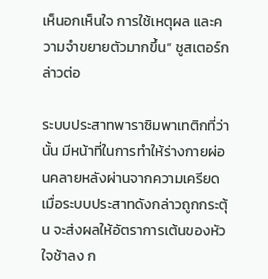เห็นอกเห็นใจ การใช้เหตุผล และความจำขยายตัวมากขึ้น” ชูสเตอร์กล่าวต่อ

ระบบประสาทพาราซิมพาเทติกที่ว่านั้น มีหน้าที่ในการทำให้ร่างกายผ่อนคลายหลังผ่านจากความเครียด เมื่อระบบประสาทดังกล่าวถูกกระตุ้น จะส่งผลให้อัตราการเต้นของหัวใจช้าลง ก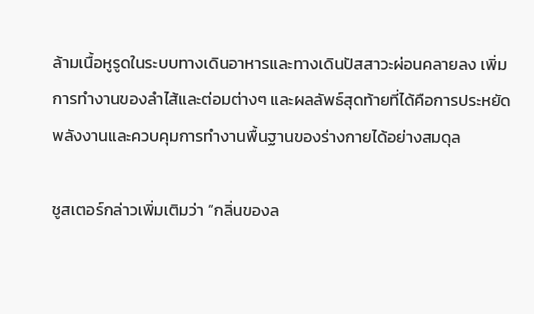ล้ามเนื้อหูรูดในระบบทางเดินอาหารและทางเดินปัสสาวะผ่อนคลายลง เพิ่มการทำงานของลำไส้และต่อมต่างๆ และผลลัพธ์สุดท้ายที่ได้คือการประหยัดพลังงานและควบคุมการทำงานพื้นฐานของร่างกายได้อย่างสมดุล

ชูสเตอร์กล่าวเพิ่มเติมว่า “กลิ่นของล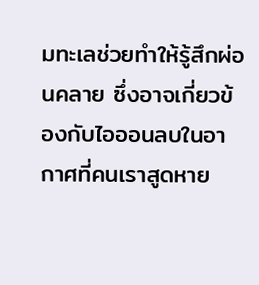มทะเลช่วยทำให้รู้สึกผ่อนคลาย ซึ่งอาจเกี่ยวข้องกับไอออนลบในอากาศที่คนเราสูดหาย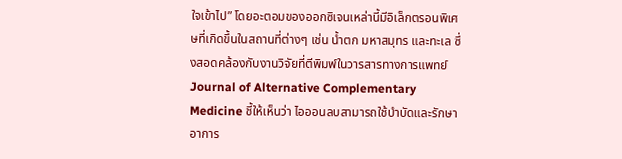ใจเข้าไป” โดยอะตอมของออกซิเจนเหล่านี้มีอิเล็กตรอนพิเศษที่เกิดขึ้นในสถานที่ต่างๆ เช่น น้ำตก มหาสมุทร และทะเล ซึ่งสอดคล้องกับงานวิจัยที่ตีพิมพ์ในวารสารทางการแพทย์ Journal of Alternative Complementary Medicine ชี้ให้เห็นว่า ไอออนลบสามารถใช้บำบัดและรักษาอาการ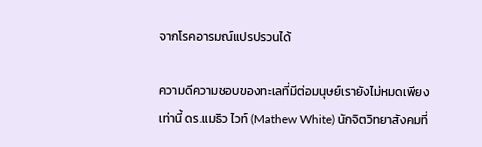จากโรคอารมณ์แปรปรวนได้

ความดีความชอบของทะเลที่มีต่อมนุษย์เรายังไม่หมดเพียงเท่านี้ ดร.แมธิว ไวท์ (Mathew White) นักจิตวิทยาสังคมที่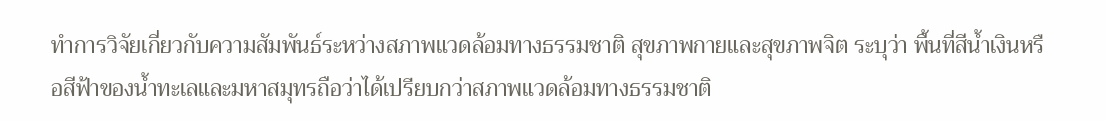ทำการวิจัยเกี่ยวกับความสัมพันธ์ระหว่างสภาพแวดล้อมทางธรรมชาติ สุขภาพกายและสุขภาพจิต ระบุว่า พื้นที่สีน้ำเงินหรือสีฟ้าของน้ำทะเลและมหาสมุทรถือว่าได้เปรียบกว่าสภาพแวดล้อมทางธรรมชาติ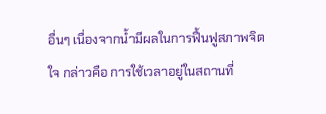อื่นๆ เนื่องจากน้ำมีผลในการฟื้นฟูสภาพจิตใจ กล่าวคือ การใช้เวลาอยู่ในสถานที่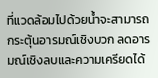ที่แวดล้อมไปด้วยน้ำจะสามารถกระตุ้นอารมณ์เชิงบวก ลดอารมณ์เชิงลบและความเครียดได้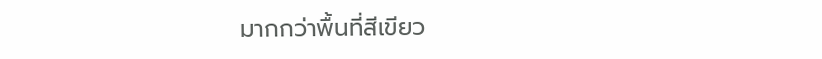มากกว่าพื้นที่สีเขียว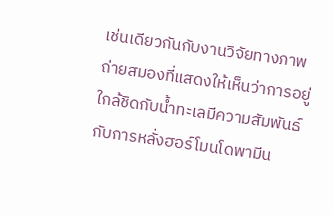เช่นเดียวกันกับงานวิจัยทางภาพถ่ายสมองที่แสดงให้เห็นว่าการอยู่ใกล้ชิดกับน้ำทะเลมีความสัมพันธ์กับการหลั่งฮอร์โมนโดพามีน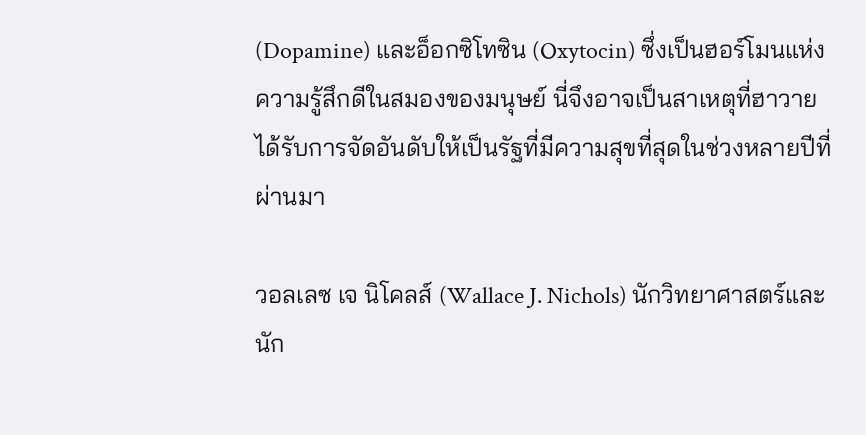(Dopamine) และอ็อกซิโทซิน (Oxytocin) ซึ่งเป็นฮอร์โมนแห่งความรู้สึกดีในสมองของมนุษย์ นี่จึงอาจเป็นสาเหตุที่ฮาวายได้รับการจัดอันดับให้เป็นรัฐที่มีความสุขที่สุดในช่วงหลายปีที่ผ่านมา

วอลเลซ เจ นิโคลส์ (Wallace J. Nichols) นักวิทยาศาสตร์และนัก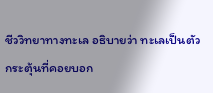ชีววิทยาทางทะเล อธิบายว่า ทะเลเป็นตัวกระตุ้นที่คอยบอก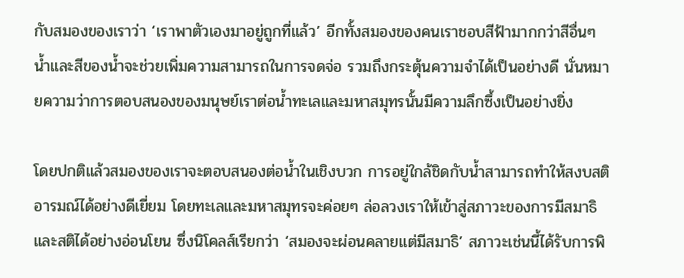กับสมองของเราว่า ‘เราพาตัวเองมาอยู่ถูกที่แล้ว’ อีกทั้งสมองของคนเราชอบสีฟ้ามากกว่าสีอื่นๆ น้ำและสีของน้ำจะช่วยเพิ่มความสามารถในการจดจ่อ รวมถึงกระตุ้นความจำได้เป็นอย่างดี นั่นหมายความว่าการตอบสนองของมนุษย์เราต่อน้ำทะเลและมหาสมุทรนั้นมีความลึกซึ้งเป็นอย่างยิ่ง

โดยปกติแล้วสมองของเราจะตอบสนองต่อน้ำในเชิงบวก การอยู่ใกล้ชิดกับน้ำสามารถทำให้สงบสติอารมณ์ได้อย่างดีเยี่ยม โดยทะเลและมหาสมุทรจะค่อยๆ ล่อลวงเราให้เข้าสู่สภาวะของการมีสมาธิและสติได้อย่างอ่อนโยน ซึ่งนิโคลส์เรียกว่า ‘สมองจะผ่อนคลายแต่มีสมาธิ’ สภาวะเช่นนี้ได้รับการพิ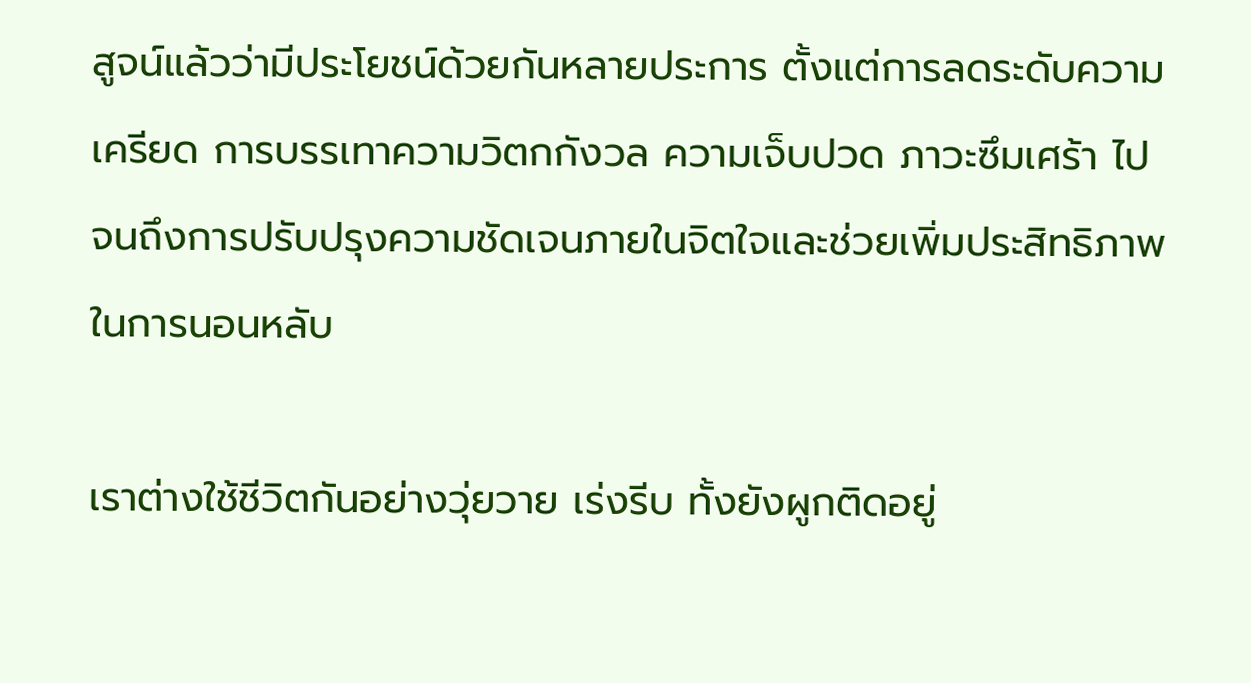สูจน์แล้วว่ามีประโยชน์ด้วยกันหลายประการ ตั้งแต่การลดระดับความเครียด การบรรเทาความวิตกกังวล ความเจ็บปวด ภาวะซึมเศร้า ไปจนถึงการปรับปรุงความชัดเจนภายในจิตใจและช่วยเพิ่มประสิทธิภาพในการนอนหลับ

เราต่างใช้ชีวิตกันอย่างวุ่ยวาย เร่งรีบ ทั้งยังผูกติดอยู่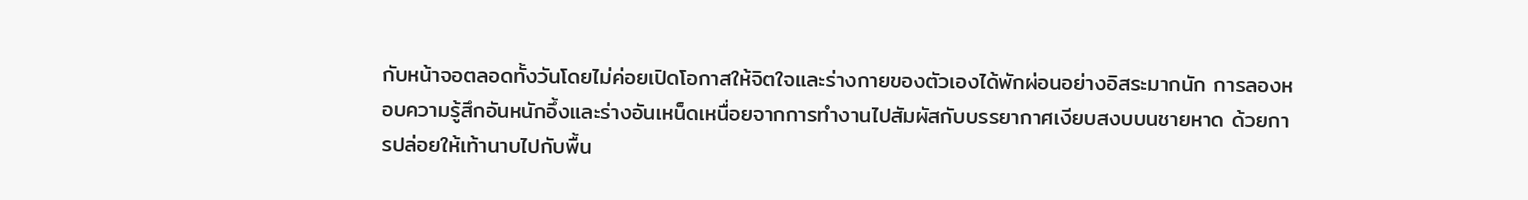กับหน้าจอตลอดทั้งวันโดยไม่ค่อยเปิดโอกาสให้จิตใจและร่างกายของตัวเองได้พักผ่อนอย่างอิสระมากนัก การลองหอบความรู้สึกอันหนักอึ้งและร่างอันเหน็ดเหนื่อยจากการทำงานไปสัมผัสกับบรรยากาศเงียบสงบบนชายหาด ด้วยการปล่อยให้เท้านาบไปกับพื้น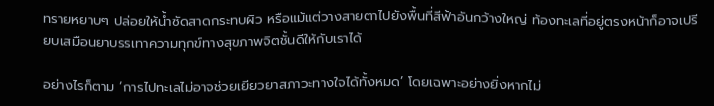ทรายหยาบๆ ปล่อยให้น้ำซัดสาดกระทบผิว หรือแม้แต่วางสายตาไปยังพื้นที่สีฟ้าอันกว้างใหญ่ ท้องทะเลที่อยู่ตรงหน้าก็อาจเปรียบเสมือนยาบรรเทาความทุกข์ทางสุขภาพจิตชั้นดีให้กับเราได้

อย่างไรก็ตาม ‘การไปทะเลไม่อาจช่วยเยียวยาสภาวะทางใจได้ทั้งหมด’ โดยเฉพาะอย่างยิ่งหากไม่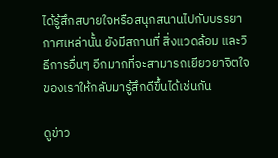ได้รู้สึกสบายใจหรือสนุกสนานไปกับบรรยากาศเหล่านั้น ยังมีสถานที่ สิ่งแวดล้อม และวิธีการอื่นๆ อีกมากที่จะสามารถเยียวยาจิตใจของเราให้กลับมารู้สึกดีขึ้นได้เช่นกัน

ดูข่าว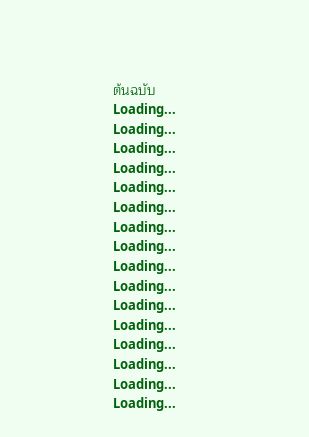ต้นฉบับ
Loading...
Loading...
Loading...
Loading...
Loading...
Loading...
Loading...
Loading...
Loading...
Loading...
Loading...
Loading...
Loading...
Loading...
Loading...
Loading...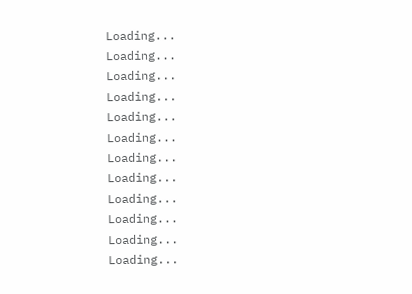Loading...
Loading...
Loading...
Loading...
Loading...
Loading...
Loading...
Loading...
Loading...
Loading...
Loading...
Loading...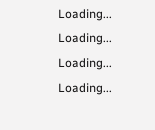Loading...
Loading...
Loading...
Loading...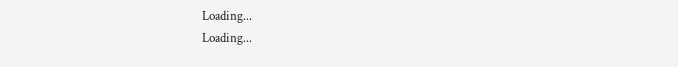Loading...
Loading...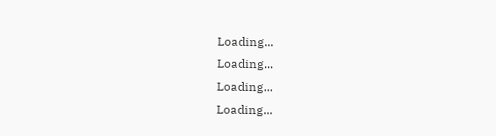Loading...
Loading...
Loading...
Loading...